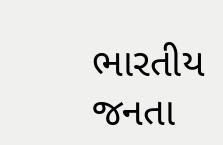ભારતીય જનતા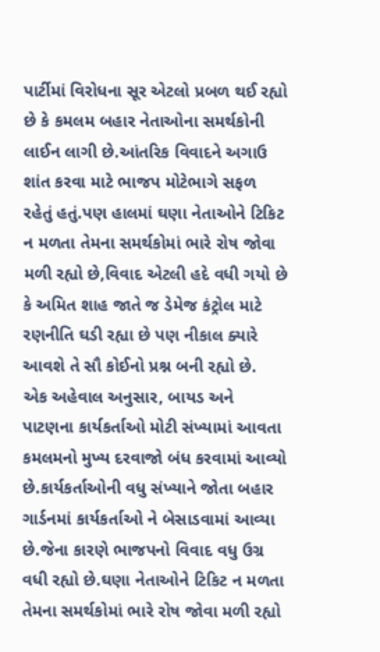પાર્ટીમાં વિરોધના સૂર એટલો પ્રબળ થઈ રહ્યો છે કે કમલમ બહાર નેતાઓના સમર્થકોની લાઈન લાગી છે.આંતરિક વિવાદને અગાઉ શાંત કરવા માટે ભાજપ મોટેભાગે સફળ રહેતું હતું.પણ હાલમાં ઘણા નેતાઓને ટિકિટ ન મળતા તેમના સમર્થકોમાં ભારે રોષ જોવા મળી રહ્યો છે,વિવાદ એટલી હદે વધી ગયો છે કે અમિત શાહ જાતે જ ડેમેજ કંટ્રોલ માટે રણનીતિ ઘડી રહ્યા છે પણ નીકાલ ક્યારે આવશે તે સૌ કોઈનો પ્રશ્ન બની રહ્યો છે.
એક અહેવાલ અનુસાર, બાયડ અને પાટણના કાર્યકર્તાઓ મોટી સંખ્યામાં આવતા કમલમનો મુખ્ય દરવાજો બંધ કરવામાં આવ્યો છે.કાર્યકર્તાઓની વધુ સંખ્યાને જોતા બહાર ગાર્ડનમાં કાર્યકર્તાઓ ને બેસાડવામાં આવ્યા છે.જેના કારણે ભાજપનો વિવાદ વધુ ઉગ્ર વધી રહ્યો છે.ઘણા નેતાઓને ટિકિટ ન મળતા તેમના સમર્થકોમાં ભારે રોષ જોવા મળી રહ્યો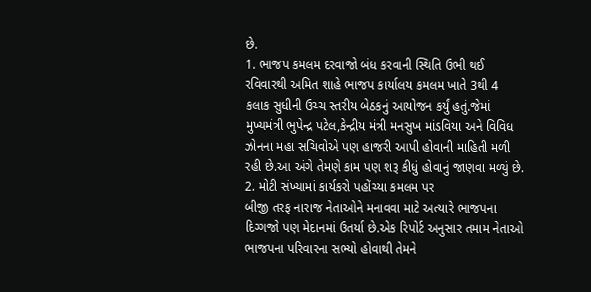છે.
1. ભાજપ કમલમ દરવાજો બંધ કરવાની સ્થિતિ ઉભી થઈ
રવિવારથી અમિત શાહે ભાજપ કાર્યાલય કમલમ ખાતે 3થી 4 કલાક સુધીની ઉચ્ચ સ્તરીય બેઠકનું આયોજન કર્યું હતું.જેમાં મુખ્યમંત્રી ભુપેન્દ્ર પટેલ,કેન્દ્રીય મંત્રી મનસુખ માંડવિયા અને વિવિધ ઝોનના મહા સચિવોએ પણ હાજરી આપી હોવાની માહિતી મળી રહી છે.આ અંગે તેમણે કામ પણ શરૂ કીધું હોવાનું જાણવા મળ્યું છે.
2. મોટી સંખ્યામાં કાર્યકરો પહોંચ્યા કમલમ પર
બીજી તરફ નારાજ નેતાઓને મનાવવા માટે અત્યારે ભાજપના દિગ્ગજો પણ મેદાનમાં ઉતર્યા છે.એક રિપોર્ટ અનુસાર તમામ નેતાઓ ભાજપના પરિવારના સભ્યો હોવાથી તેમને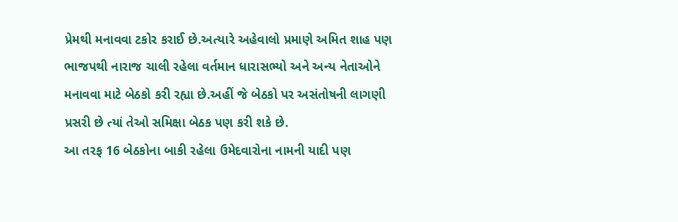પ્રેમથી મનાવવા ટકોર કરાઈ છે.અત્યારે અહેવાલો પ્રમાણે અમિત શાહ પણ ભાજપથી નારાજ ચાલી રહેલા વર્તમાન ધારાસભ્યો અને અન્ય નેતાઓને મનાવવા માટે બેઠકો કરી રહ્યા છે.અહીં જે બેઠકો પર અસંતોષની લાગણી પ્રસરી છે ત્યાં તેઓ સમિક્ષા બેઠક પણ કરી શકે છે.
આ તરફ 16 બેઠકોના બાકી રહેલા ઉમેદવારોના નામની યાદી પણ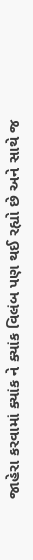જાહેરા કરવામાં ક્યાંક ને ક્યાંક વિલંબ પણ થઈ રહ્યો છે અને સાથે જ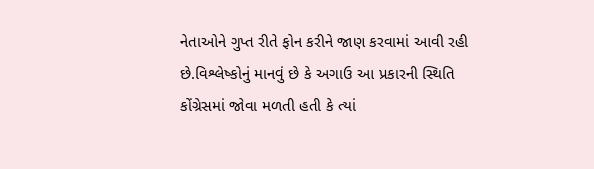નેતાઓને ગુપ્ત રીતે ફોન કરીને જાણ કરવામાં આવી રહી છે.વિશ્લેષ્કોનું માનવું છે કે અગાઉ આ પ્રકારની સ્થિતિ કોંગ્રેસમાં જોવા મળતી હતી કે ત્યાં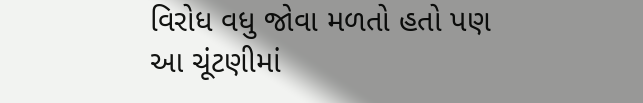વિરોધ વધુ જોવા મળતો હતો પણ આ ચૂંટણીમાં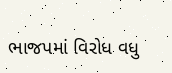ભાજપમાં વિરોધ વધુ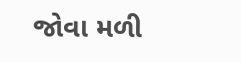જોવા મળી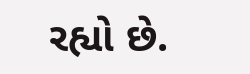રહ્યો છે.